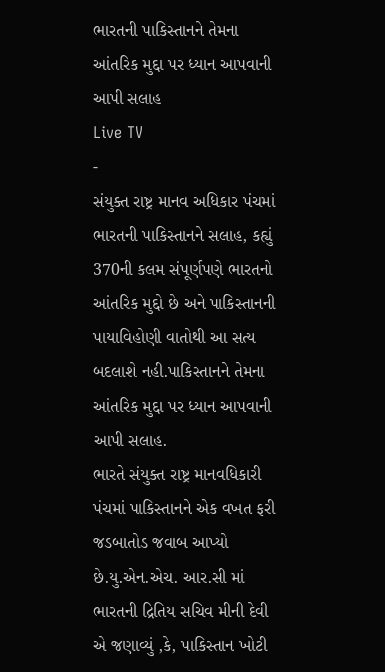ભારતની પાકિસ્તાનને તેમના આંતરિક મુદ્દા પર ધ્યાન આપવાની આપી સલાહ
Live TV
-
સંયુક્ત રાષ્ટ્ર માનવ અધિકાર પંચમાં ભારતની પાકિસ્તાનને સલાહ, કહ્યું 370ની કલમ સંપૂર્ણપણે ભારતનો આંતરિક મુદ્દો છે અને પાકિસ્તાનની પાયાવિહોણી વાતોથી આ સત્ય બદલાશે નહી.પાકિસ્તાનને તેમના આંતરિક મુદ્દા પર ધ્યાન આપવાની આપી સલાહ.
ભારતે સંયુક્ત રાષ્ટ્ર માનવધિકારી પંચમાં પાકિસ્તાનને એક વખત ફરી જડબાતોડ જવાબ આપ્યો છે.યુ.એન.એચ. આર.સી માં ભારતની દ્રિતિય સચિવ મીની દેવી એ જણાવ્યું ,કે, પાકિસ્તાન ખોટી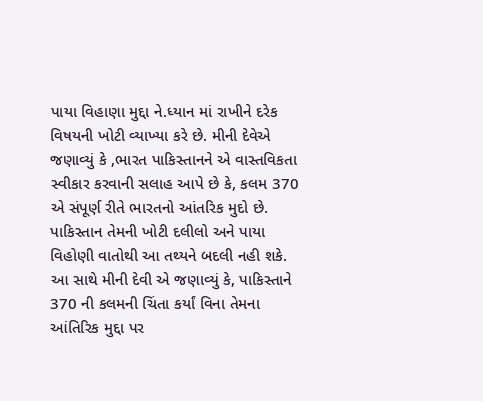પાયા વિહાણા મુદ્દા ને.ધ્યાન માં રાખીને દરેક વિષયની ખોટી વ્યાખ્યા કરે છે. મીની દેવેએ જણાવ્યું કે ,ભારત પાકિસ્તાનને એ વાસ્તવિકતા સ્વીકાર કરવાની સલાહ આપે છે કે, કલમ 370 એ સંપૂર્ણ રીતે ભારતનો આંતરિક મુદો છે. પાકિસ્તાન તેમની ખોટી દલીલો અને પાયા વિહોણી વાતોથી આ તથ્યને બદલી નહી શકે. આ સાથે મીની દેવી એ જણાવ્યું કે, પાકિસ્તાને 370 ની કલમની ચિંતા કર્યાં વિના તેમના આંતિરિક મુદ્દા પર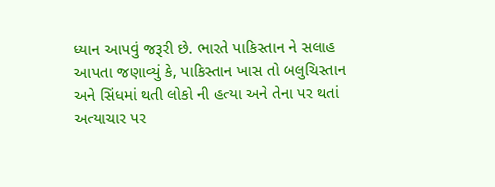ધ્યાન આપવું જરૂરી છે. ભારતે પાકિસ્તાન ને સલાહ આપતા જણાવ્યું કે, પાકિસ્તાન ખાસ તો બલુચિસ્તાન અને સિંધમાં થતી લોકો ની હત્યા અને તેના પર થતાં અત્યાચાર પર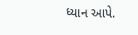ધ્યાન આપે.